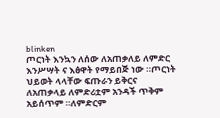blinken
ጦርነት እንኳን ለሰው ለአጠቃለይ ለምድር እንሥሣት ና እፅዋት የማይበጅ ነው ።ጦርነት ህይወት ላላቸው ፍጡራን ይቅርና ለአጠቃላይ ለምድሪቷም አንዳች ጥቅም አይሰጥም ።ለምድርም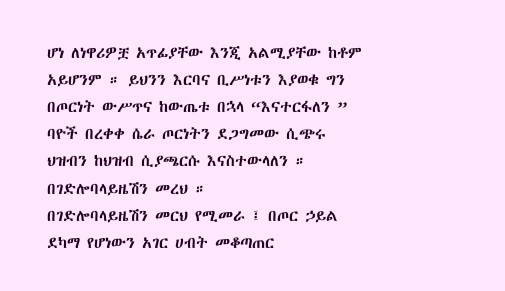ሆነ ለነዋሪዎቿ አጥፊያቸው እንጂ አልሚያቸው ከቶም አይሆንም ። ይህንን እርባና ቢሥነቱን እያወቁ ግን በጦርነት ውሥጥና ከውጤቱ በኋላ “እናተርፋለን ” ባዮች በረቀቀ ሴራ ጦርነትን ደጋግመው ሲጭሩ ህዝብን ከህዝብ ሲያጫርሱ እናስተውላለን ። በገድሎባላይዜሽን መረህ ።
በገድሎባላይዜሽን መርህ የሚመራ ፤ በጦር ኃይል ደካማ የሆነውን አገር ሀብት መቆጣጠር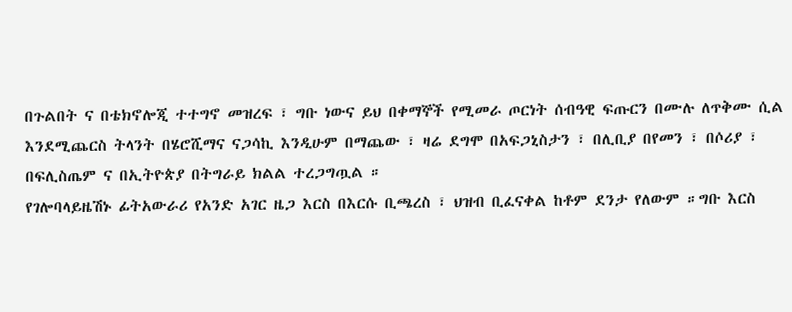በጉልበት ና በቴክኖሎጂ ተተግኖ መዝረፍ ፣ ግቡ ነውና ይህ በቀማኞች የሚመራ ጦርነት ሰብዓዊ ፍጡርን በሙሉ ለጥቅሙ ሲል እንደሚጨርስ ትላንት በሄሮሺማና ናጋሳኪ እንዲሁም በማጨው ፣ ዛሬ ደግሞ በአፍጋኒስታን ፣ በሊቢያ በየመን ፣ በሶሪያ ፣ በፍሊስጤም ና በኢትዮጵያ በትግራይ ክልል ተረጋግጧል ።
የገሎባላይዜሽኑ ፊትአውራሪ የአንድ አገር ዜጋ እርስ በእርሱ ቢጫረስ ፣ ህዝብ ቢፈናቀል ከቶም ደንታ የለውም ።ግቡ እርስ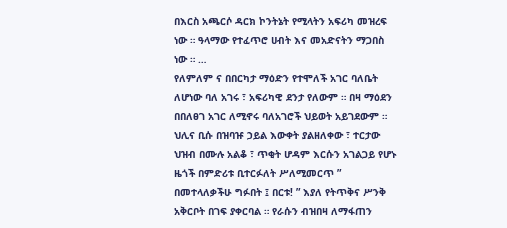በእርስ አጫርሶ ዳርክ ኮንትኔት የሚላትን አፍሪካ መዝረፍ ነው ። ዓላማው የተፈጥሮ ሀብት እና መአድናትን ማጋበስ ነው ። …
የለምለም ና በበርካታ ማዕድን የተሞለች አገር ባለቤት ለሆነው ባለ አገሩ ፣ አፍሪካዊ ደንታ የለውም ። በዛ ማዕደን በበለፀገ አገር ለሚኖሩ ባለአገሮች ህይወት አይገደውም ። ህሊና ቢሱ በዝባዡ ኃይል እውቀት ያልዘለቀው ፣ ተርታው ህዝብ በሙሉ አልቆ ፣ ጥቂት ሆዳም እርሱን አገልጋይ የሆኑ ዜጎች በምድሪቱ ቢተርፉለት ሥለሚመርጥ ” በመተላለቃችሁ ግፉበት ፤ በርቱ! ” እያለ የትጥቅና ሥንቅ አቅርቦት በገፍ ያቀርባል ። የራሱን ብዝበዛ ለማፋጠን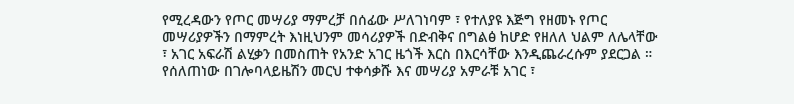የሚረዳውን የጦር መሣሪያ ማምረቻ በሰፊው ሥለገነባም ፣ የተለያዩ እጅግ የዘመኑ የጦር መሣሪያዎችን በማምረት እነዚህንም መሳሪያዎች በድብቅና በግልፅ ከሆድ የዘለለ ህልም ለሌላቸው ፣ አገር አፍራሽ ልሂቃን በመስጠት የአንድ አገር ዜጎች እርስ በእርሳቸው እንዲጨራረሱም ያደርጋል ።
የሰለጠነው በገሎባላይዜሽን መርህ ተቀሳቃሹ እና መሣሪያ አምራቹ አገር ፣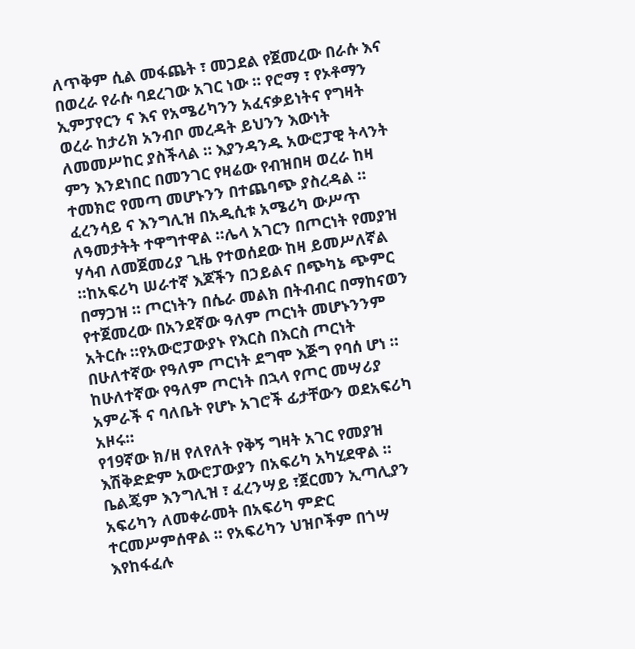ለጥቅም ሲል መፋጨት ፣ መጋደል የጀመረው በራሱ እና በወረራ የራሱ ባደረገው አገር ነው ። የሮማ ፣ የኦቶማን ኢምፓየርን ና እና የአሜሪካንን አፈናቃይነትና የግዛት ወረራ ከታሪክ አንብቦ መረዳት ይህንን እውነት ለመመሥከር ያስችላል ። እያንዳንዱ አውሮፓዊ ትላንት ምን እንደነበር በመንገር የዛሬው የብዝበዛ ወረራ ከዛ ተመክሮ የመጣ መሆኑንን በተጨባጭ ያስረዳል ።
ፈረንሳይ ና እንግሊዝ በአዲሲቱ አሜሪካ ውሥጥ ለዓመታትት ተዋግተዋል ።ሌላ አገርን በጦርነት የመያዝ ሃሳብ ለመጀመሪያ ጊዜ የተወሰደው ከዛ ይመሥለኛል ።ከአፍሪካ ሠራተኛ እጆችን በኃይልና በጭካኔ ጭምር በማጋዝ ። ጦርነትን በሴራ መልክ በትብብር በማከናወን የተጀመረው በአንደኛው ዓለም ጦርነት መሆኑንንም አትርሱ ።የአውሮፓውያኑ የእርስ በእርስ ጦርነት በሁለተኛው የዓለም ጦርነት ደግሞ እጅግ የባሰ ሆነ ። ከሁለተኛው የዓለም ጦርነት በኋላ የጦር መሣሪያ አምራች ና ባለቤት የሆኑ አገሮች ፊታቸውን ወደአፍሪካ አዞሩ።
የ19ኛው ክ/ዘ የለየለት የቅኝ ግዛት አገር የመያዝ እሽቅድድም አውሮፓውያን በአፍሪካ አካሂደዋል ። ቤልጄም እንግሊዝ ፣ ፈረንሣይ ፣ጀርመን ኢጣሊያን አፍሪካን ለመቀራመት በአፍሪካ ምድር ተርመሥምሰዋል ። የአፍሪካን ህዝቦችም በጎሣ እየከፋፈሉ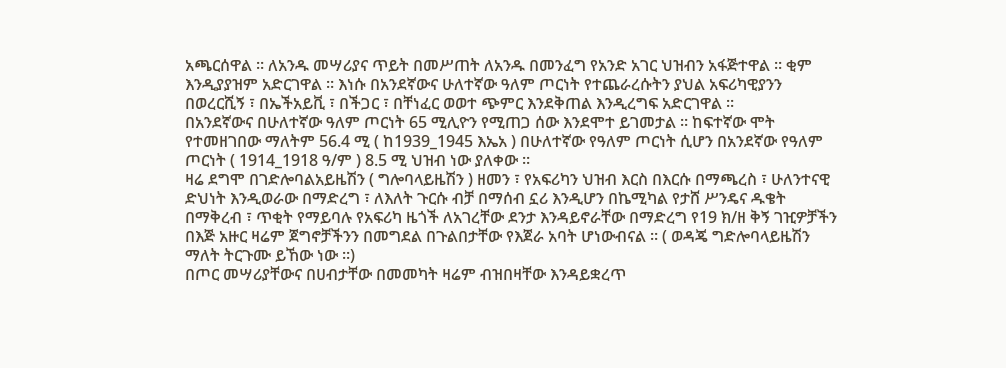አጫርሰዋል ። ለአንዱ መሣሪያና ጥይት በመሥጠት ለአንዱ በመንፈግ የአንድ አገር ህዝብን አፋጅተዋል ። ቂም እንዲያያዝም አድርገዋል ። እነሱ በአንደኛውና ሁለተኛው ዓለም ጦርነት የተጨራረሱትን ያህል አፍሪካዊያንን በወረርሺኝ ፣ በኤችአይቪ ፣ በችጋር ፣ በቸነፈር ወወተ ጭምር እንደቅጠል እንዲረግፍ አድርገዋል ።
በአንደኛውና በሁለተኛው ዓለም ጦርነት 65 ሚሊዮን የሚጠጋ ሰው እንደሞተ ይገመታል ። ከፍተኛው ሞት የተመዘገበው ማለትም 56.4 ሚ ( ከ1939_1945 እኤአ ) በሁለተኛው የዓለም ጦርነት ሲሆን በአንደኛው የዓለም ጦርነት ( 1914_1918 ዓ/ም ) 8.5 ሚ ህዝብ ነው ያለቀው ።
ዛሬ ደግሞ በገድሎባልአይዜሽን ( ግሎባላይዜሽን ) ዘመን ፣ የአፍሪካን ህዝብ እርስ በእርሱ በማጫረስ ፣ ሁለንተናዊ ድህነት እንዲወራው በማድረግ ፣ ለእለት ጉርሱ ብቻ በማሰብ ኗሪ እንዲሆን በኬሚካል የታሸ ሥንዴና ዱቄት በማቅረብ ፣ ጥቂት የማይባሉ የአፍሪካ ዜጎች ለአገረቸው ደንታ እንዳይኖራቸው በማድረግ የ19 ክ/ዘ ቅኝ ገዢዎቻችን በእጅ አዙር ዛሬም ጀግኖቻችንን በመግደል በጉልበታቸው የእጀራ አባት ሆነውብናል ። ( ወዳጄ ግድሎባላይዜሽን ማለት ትርጉሙ ይኸው ነው ።)
በጦር መሣሪያቸውና በሀብታቸው በመመካት ዛሬም ብዝበዛቸው እንዳይቋረጥ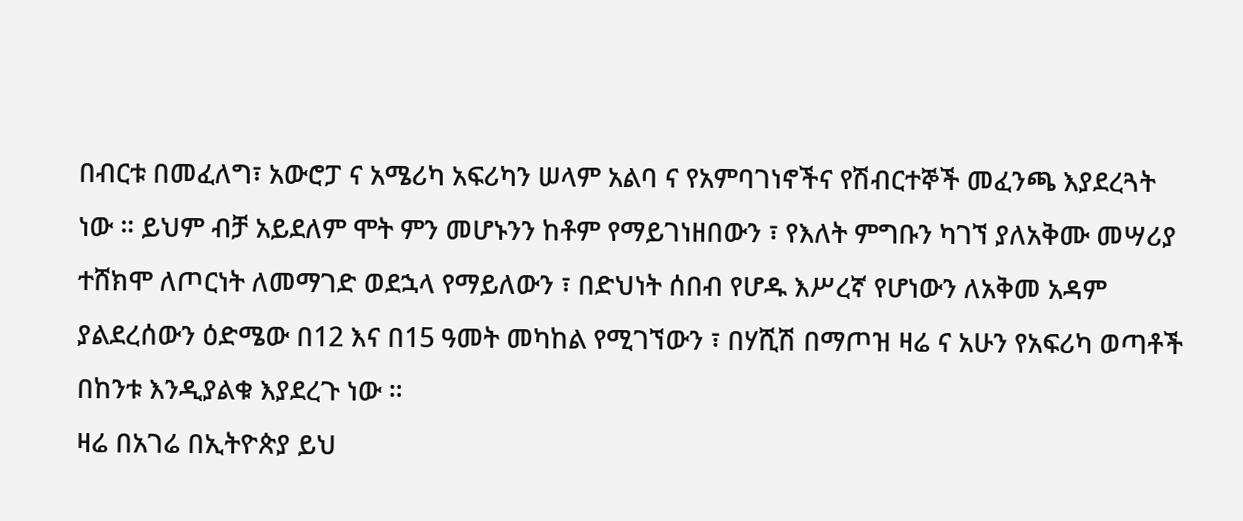በብርቱ በመፈለግ፣ አውሮፓ ና አሜሪካ አፍሪካን ሠላም አልባ ና የአምባገነኖችና የሽብርተኞች መፈንጫ እያደረጓት ነው ። ይህም ብቻ አይደለም ሞት ምን መሆኑንን ከቶም የማይገነዘበውን ፣ የእለት ምግቡን ካገኘ ያለአቅሙ መሣሪያ ተሸክሞ ለጦርነት ለመማገድ ወደኋላ የማይለውን ፣ በድህነት ሰበብ የሆዱ እሥረኛ የሆነውን ለአቅመ አዳም ያልደረሰውን ዕድሜው በ12 እና በ15 ዓመት መካከል የሚገኘውን ፣ በሃሺሽ በማጦዝ ዛሬ ና አሁን የአፍሪካ ወጣቶች በከንቱ እንዲያልቁ እያደረጉ ነው ።
ዛሬ በአገሬ በኢትዮጵያ ይህ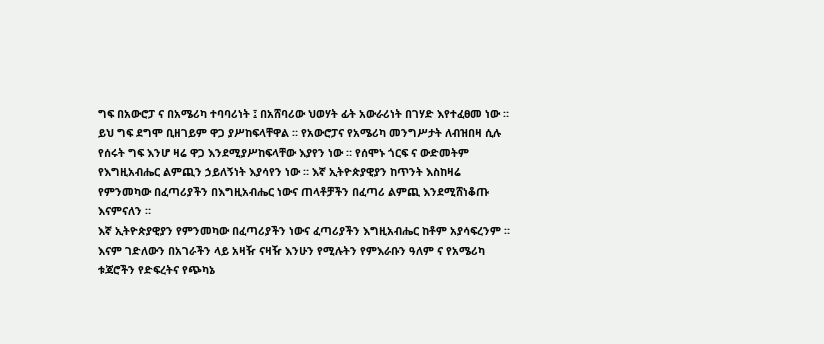ግፍ በአውሮፓ ና በአሜሪካ ተባባሪነት ፤ በአሸባሪው ህወሃት ፊት አውራሪነት በገሃድ እየተፈፀመ ነው ። ይህ ግፍ ደግሞ ቢዘገይም ዋጋ ያሥከፍላቸዋል ። የአውሮፓና የአሜሪካ መንግሥታት ለብዝበዛ ሲሉ የሰሩት ግፍ እንሆ ዛሬ ዋጋ እንደሚያሥከፍላቸው እያየን ነው ። የሰሞኑ ጎርፍ ና ውድመትም የእግዚአብሔር ልምጪን ኃይለኝነት እያሳየን ነው ። እኛ ኢትዮጵያዊያን ከጥንት እስከዛሬ የምንመካው በፈጣሪያችን በእግዚአብሔር ነውና ጠላቶቻችን በፈጣሪ ልምጪ እንደሚሸነቆጡ እናምናለን ።
እኛ ኢትዮጵያዊያን የምንመካው በፈጣሪያችን ነውና ፈጣሪያችን እግዚአብሔር ከቶም አያሳፍረንም ። እናም ገድለውን በአገራችን ላይ አዛዥ ናዛዥ እንሁን የሚሉትን የምእራቡን ዓለም ና የአሜሪካ ቱጃሮችን የድፍረትና የጭካኔ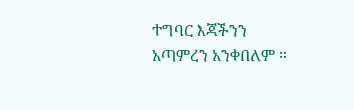ተግባር እጃችንን አጣምረን አንቀበለም ።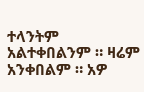ተላንትም አልተቀበልንም ። ዛሬም አንቀበልም ። አዎ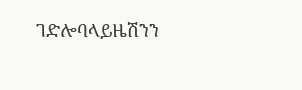ገድሎባላይዜሽንን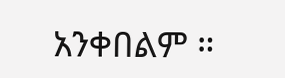አንቀበልም ።